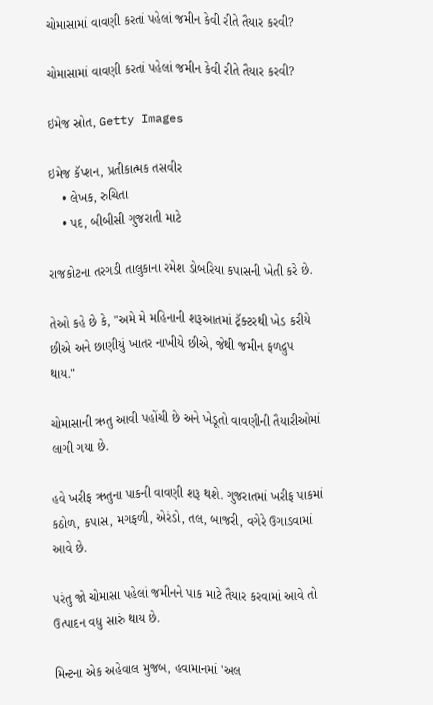ચોમાસામાં વાવણી કરતાં પહેલાં જમીન કેવી રીતે તૈયાર કરવી?

ચોમાસામાં વાવણી કરતાં પહેલાં જમીન કેવી રીતે તૈયાર કરવી?

ઇમેજ સ્રોત, Getty Images

ઇમેજ કૅપ્શન, પ્રતીકાત્મક તસવીર
    • લેખક, રુચિતા
    • પદ, બીબીસી ગુજરાતી માટે

રાજકોટના તરગડી તાલુકાના રમેશ ડોબરિયા કપાસની ખેતી કરે છે.

તેઓ કહે છે કે, "અમે મે મહિનાની શરૂઆતમાં ટ્રૅક્ટરથી ખેડ કરીયે છીએ અને છાણીયું ખાતર નાખીયે છીએ, જેથી જમીન ફળદ્રુપ થાય."

ચોમાસાની ઋતુ આવી પહોંચી છે અને ખેડૂતો વાવણીની તૈયારીઓમાં લાગી ગયા છે.

હવે ખરીફ ઋતુના પાકની વાવણી શરૂ થશે. ગુજરાતમાં ખરીફ પાકમાં કઠોળ, કપાસ, મગફળી, એરંડો, તલ, બાજરી, વગેરે ઉગાડવામાં આવે છે.

પરંતુ જો ચોમાસા પહેલાં જમીનને પાક માટે તૈયાર કરવામાં આવે તો ઉત્પાદન વધુ સારું થાય છે.

મિન્ટના એક અહેવાલ મુજબ, હવામાનમાં 'અલ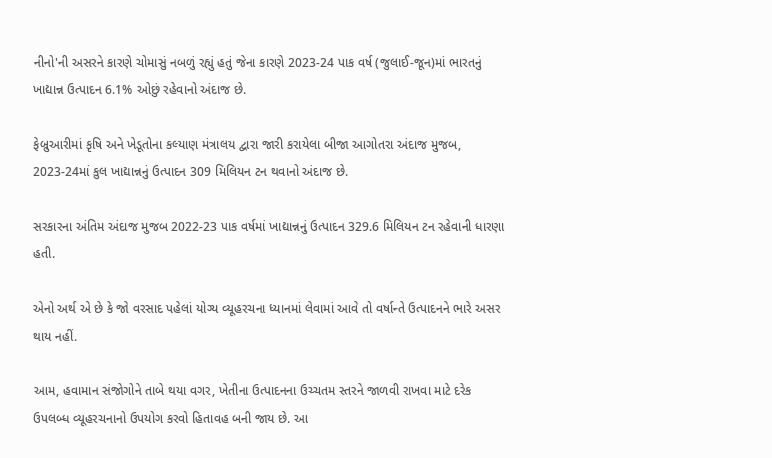નીનો'ની અસરને કારણે ચોમાસું નબળું રહ્યું હતું જેના કારણે 2023-24 પાક વર્ષ (જુલાઈ-જૂન)માં ભારતનું ખાદ્યાન્ન ઉત્પાદન 6.1% ઓછું રહેવાનો અંદાજ છે.

ફેબ્રુઆરીમાં કૃષિ અને ખેડૂતોના કલ્યાણ મંત્રાલય દ્વારા જારી કરાયેલા બીજા આગોતરા અંદાજ મુજબ, 2023-24માં કુલ ખાદ્યાન્નનું ઉત્પાદન 309 મિલિયન ટન થવાનો અંદાજ છે.

સરકારના અંતિમ અંદાજ મુજબ 2022-23 પાક વર્ષમાં ખાદ્યાન્નનું ઉત્પાદન 329.6 મિલિયન ટન રહેવાની ધારણા હતી.

એનો અર્થ એ છે કે જો વરસાદ પહેલાં યોગ્ય વ્યૂહરચના ધ્યાનમાં લેવામાં આવે તો વર્ષાન્તે ઉત્પાદનને ભારે અસર થાય નહીં.

આમ, હવામાન સંજોગોને તાબે થયા વગર, ખેતીના ઉત્પાદનના ઉચ્ચતમ સ્તરને જાળવી રાખવા માટે દરેક ઉપલબ્ધ વ્યૂહરચનાનો ઉપયોગ કરવો હિતાવહ બની જાય છે. આ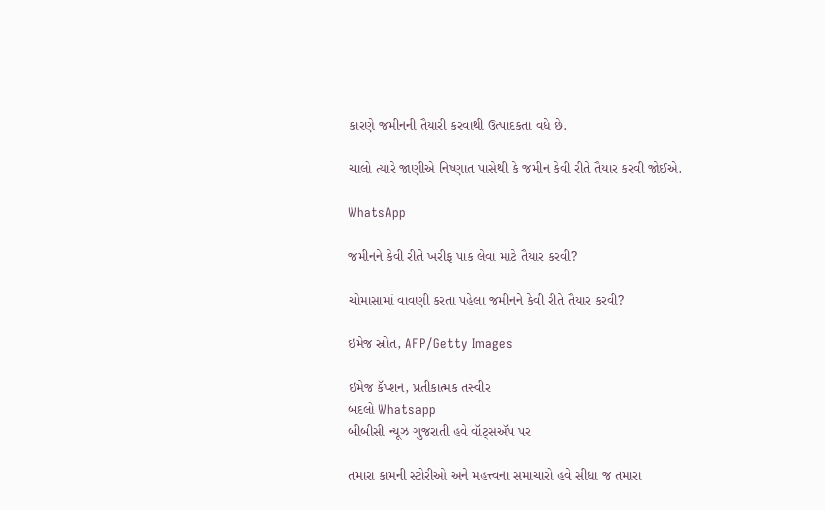કારણે જમીનની તૈયારી કરવાથી ઉત્પાદકતા વધે છે.

ચાલો ત્યારે જાણીએ નિષ્ણાત પાસેથી કે જમીન કેવી રીતે તૈયાર કરવી જોઈએ.

WhatsApp

જમીનને કેવી રીતે ખરીફ પાક લેવા માટે તૈયાર કરવી?

ચોમાસામાં વાવણી કરતા પહેલા જમીનને કેવી રીતે તૈયાર કરવી?

ઇમેજ સ્રોત, AFP/Getty Images

ઇમેજ કૅપ્શન, પ્રતીકાત્મક તસ્વીર
બદલો Whatsapp
બીબીસી ન્યૂઝ ગુજરાતી હવે વૉટ્સઍપ પર

તમારા કામની સ્ટોરીઓ અને મહત્ત્વના સમાચારો હવે સીધા જ તમારા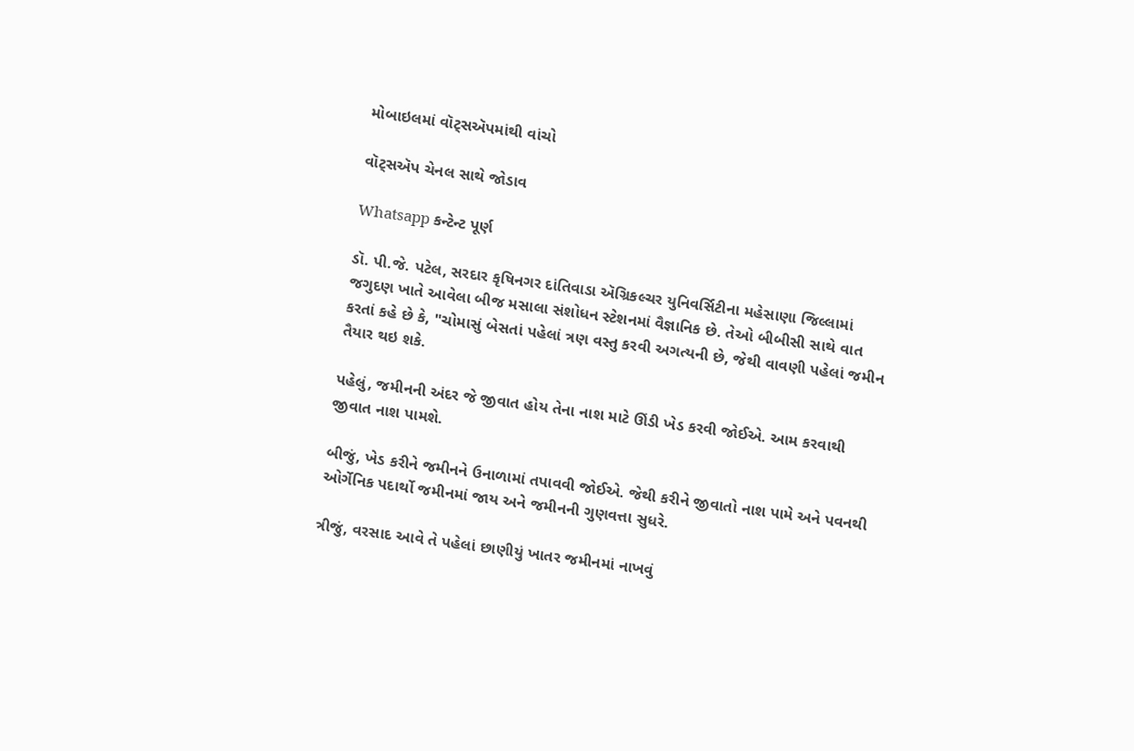મોબાઇલમાં વૉટ્સઍપમાંથી વાંચો

વૉટ્સઍપ ચેનલ સાથે જોડાવ

Whatsapp કન્ટેન્ટ પૂર્ણ

ડૉ. પી.જે. પટેલ, સરદાર કૃષિનગર દાંતિવાડા ઍગ્રિકલ્ચર યુનિવર્સિટીના મહેસાણા જિલ્લામાં જગુદણ ખાતે આવેલા બીજ મસાલા સંશોધન સ્ટેશનમાં વૈજ્ઞાનિક છે. તેઓ બીબીસી સાથે વાત કરતાં કહે છે કે, "ચોમાસું બેસતાં પહેલાં ત્રણ વસ્તુ કરવી અગત્યની છે, જેથી વાવણી પહેલાં જમીન તૈયાર થઇ શકે.

પહેલું, જમીનની અંદર જે જીવાત હોય તેના નાશ માટે ઊંડી ખેડ કરવી જોઈએ. આમ કરવાથી જીવાત નાશ પામશે.

બીજું, ખેડ કરીને જમીનને ઉનાળામાં તપાવવી જોઈએ. જેથી કરીને જીવાતો નાશ પામે અને પવનથી ઓર્ગેનિક પદાર્થો જમીનમાં જાય અને જમીનની ગુણવત્તા સુધરે.

ત્રીજું, વરસાદ આવે તે પહેલાં છાણીયું ખાતર જમીનમાં નાખવું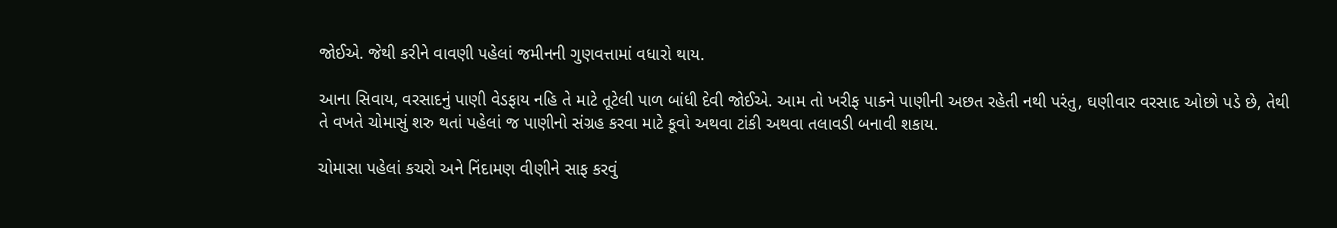જોઈએ. જેથી કરીને વાવણી પહેલાં જમીનની ગુણવત્તામાં વધારો થાય.

આના સિવાય, વરસાદનું પાણી વેડફાય નહિ તે માટે તૂટેલી પાળ બાંધી દેવી જોઈએ. આમ તો ખરીફ પાકને પાણીની અછત રહેતી નથી પરંતુ, ઘણીવાર વરસાદ ઓછો પડે છે, તેથી તે વખતે ચોમાસું શરુ થતાં પહેલાં જ પાણીનો સંગ્રહ કરવા માટે કૂવો અથવા ટાંકી અથવા તલાવડી બનાવી શકાય.

ચોમાસા પહેલાં કચરો અને નિંદામણ વીણીને સાફ કરવું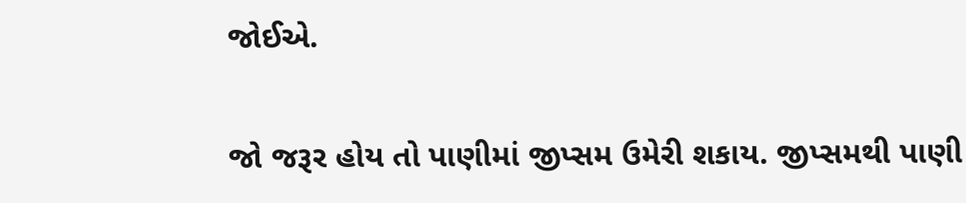જોઈએ.

જો જરૂર હોય તો પાણીમાં જીપ્સમ ઉમેરી શકાય. જીપ્સમથી પાણી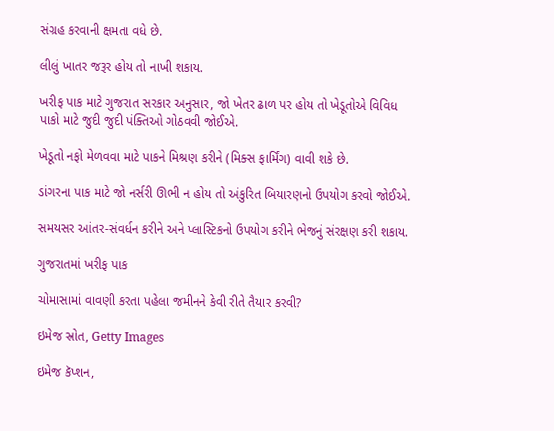સંગ્રહ કરવાની ક્ષમતા વધે છે.

લીલું ખાતર જરૂર હોય તો નાખી શકાય.

ખરીફ પાક માટે ગુજરાત સરકાર અનુસાર, જો ખેતર ઢાળ પર હોય તો ખેડૂતોએ વિવિધ પાકો માટે જુદી જુદી પંક્તિઓ ગોઠવવી જોઈએ.

ખેડૂતો નફો મેળવવા માટે પાકને મિશ્રણ કરીને (મિક્સ ફાર્મિંગ) વાવી શકે છે.

ડાંગરના પાક માટે જો નર્સરી ઊભી ન હોય તો અંકુરિત બિયારણનો ઉપયોગ કરવો જોઈએ.

સમયસર આંતર-સંવર્ધન કરીને અને પ્લાસ્ટિકનો ઉપયોગ કરીને ભેજનું સંરક્ષણ કરી શકાય.

ગુજરાતમાં ખરીફ પાક

ચોમાસામાં વાવણી કરતા પહેલા જમીનને કેવી રીતે તૈયાર કરવી?

ઇમેજ સ્રોત, Getty Images

ઇમેજ કૅપ્શન,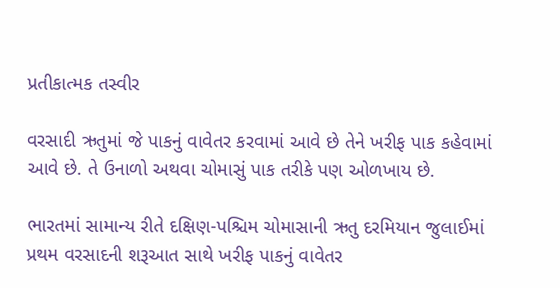પ્રતીકાત્મક તસ્વીર

વરસાદી ઋતુમાં જે પાકનું વાવેતર કરવામાં આવે છે તેને ખરીફ પાક કહેવામાં આવે છે. તે ઉનાળો અથવા ચોમાસું પાક તરીકે પણ ઓળખાય છે.

ભારતમાં સામાન્ય રીતે દક્ષિણ-પશ્ચિમ ચોમાસાની ઋતુ દરમિયાન જુલાઈમાં પ્રથમ વરસાદની શરૂઆત સાથે ખરીફ પાકનું વાવેતર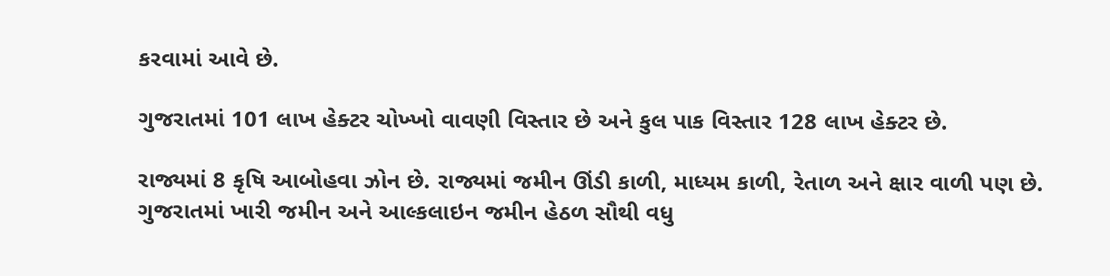કરવામાં આવે છે.

ગુજરાતમાં 101 લાખ હેક્ટર ચોખ્ખો વાવણી વિસ્તાર છે અને કુલ પાક વિસ્તાર 128 લાખ હેક્ટર છે.

રાજ્યમાં 8 કૃષિ આબોહવા ઝોન છે. રાજ્યમાં જમીન ઊંડી કાળી, માધ્યમ કાળી, રેતાળ અને ક્ષાર વાળી પણ છે. ગુજરાતમાં ખારી જમીન અને આલ્કલાઇન જમીન હેઠળ સૌથી વધુ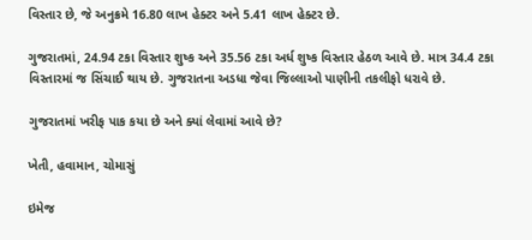વિસ્તાર છે, જે અનુક્રમે 16.80 લાખ હેક્ટર અને 5.41 લાખ હેક્ટર છે.

ગુજરાતમાં, 24.94 ટકા વિસ્તાર શુષ્ક અને 35.56 ટકા અર્ધ શુષ્ક વિસ્તાર હેઠળ આવે છે. માત્ર 34.4 ટકા વિસ્તારમાં જ સિંચાઈ થાય છે. ગુજરાતના અડધા જેવા જિલ્લાઓ પાણીની તકલીફો ધરાવે છે.

ગુજરાતમાં ખરીફ પાક કયા છે અને ક્યાં લેવામાં આવે છે?

ખેતી, હવામાન, ચોમાસું

ઇમેજ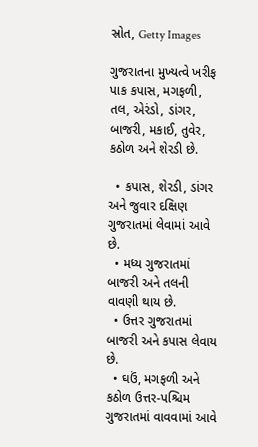સ્રોત, Getty Images

ગુજરાતના મુખ્યત્વે ખરીફ પાક કપાસ, મગફળી, તલ, એરંડો, ડાંગર, બાજરી, મકાઈ, તુવેર, કઠોળ અને શેરડી છે.

  • કપાસ, શેરડી, ડાંગર અને જુવાર દક્ષિણ ગુજરાતમાં લેવામાં આવે છે.
  • મધ્ય ગુજરાતમાં બાજરી અને તલની વાવણી થાય છે.
  • ઉત્તર ગુજરાતમાં બાજરી અને કપાસ લેવાય છે.
  • ઘઉં, મગફળી અને કઠોળ ઉત્તર-પશ્ચિમ ગુજરાતમાં વાવવામાં આવે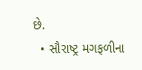છે.
  • સૌરાષ્ટ્ર મગફળીના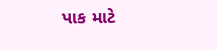પાક માટે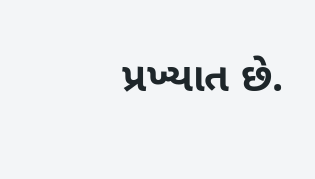પ્રખ્યાત છે.